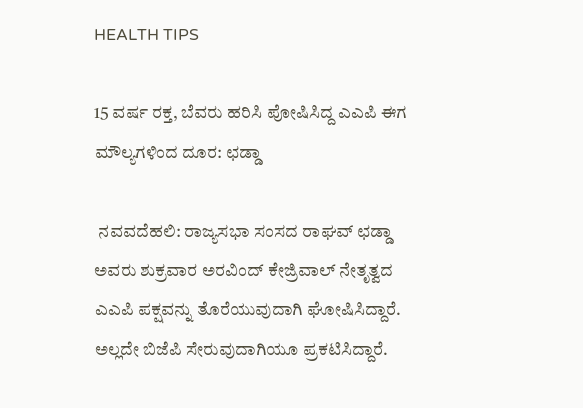HEALTH TIPS

15 ವರ್ಷ ರಕ್ತ, ಬೆವರು ಹರಿಸಿ ಪೋಷಿಸಿದ್ದ ಎಎಪಿ ಈಗ ಮೌಲ್ಯಗಳಿಂದ ದೂರ: ಛಡ್ಡಾ

 ನವವದೆಹಲಿ: ರಾಜ್ಯಸಭಾ ಸಂಸದ ರಾಘವ್ ಛಡ್ಡಾ ಅವರು ಶುಕ್ರವಾರ ಅರವಿಂದ್ ಕೇಜ್ರಿವಾಲ್ ನೇತೃತ್ವದ ಎಎಪಿ ಪಕ್ಷವನ್ನು ತೊರೆಯುವುದಾಗಿ ಘೋಷಿಸಿದ್ದಾರೆ. ಅಲ್ಲದೇ ಬಿಜೆಪಿ ಸೇರುವುದಾಗಿಯೂ ಪ್ರಕಟಿಸಿದ್ದಾರೆ.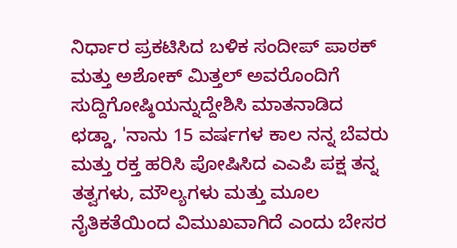ನಿರ್ಧಾರ ಪ್ರಕಟಿಸಿದ ಬಳಿಕ ಸಂದೀಪ್ ಪಾಠಕ್ ಮತ್ತು ಅಶೋಕ್ ಮಿತ್ತಲ್ ಅವರೊಂದಿಗೆ ಸುದ್ದಿಗೋಷ್ಠಿಯನ್ನುದ್ದೇಶಿಸಿ ಮಾತನಾಡಿದ ಛಡ್ಡಾ, 'ನಾನು 15 ವರ್ಷಗಳ ಕಾಲ ನನ್ನ ಬೆವರು ಮತ್ತು ರಕ್ತ ಹರಿಸಿ ಪೋಷಿಸಿದ ಎಎಪಿ ಪಕ್ಷ ತನ್ನ ತತ್ವಗಳು, ಮೌಲ್ಯಗಳು ಮತ್ತು ಮೂಲ ನೈತಿಕತೆಯಿಂದ ವಿಮುಖವಾಗಿದೆ ಎಂದು ಬೇಸರ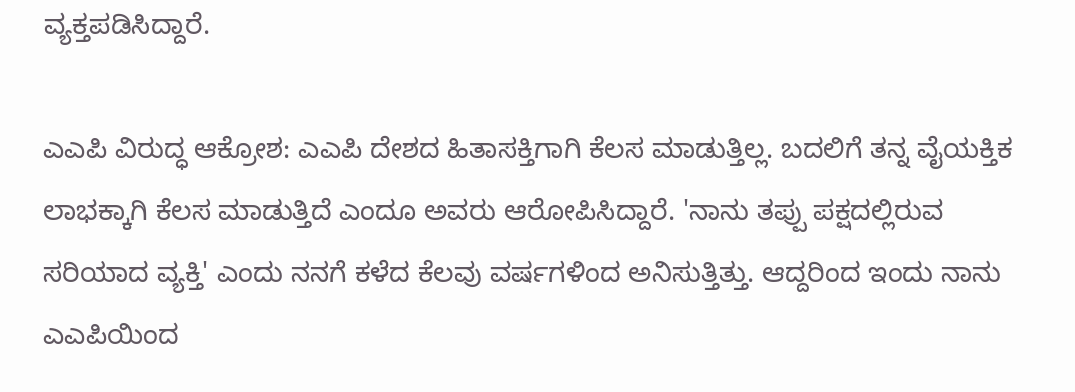ವ್ಯಕ್ತಪಡಿಸಿದ್ದಾರೆ.

ಎಎಪಿ ವಿರುದ್ಧ ಆಕ್ರೋಶ: ಎಎಪಿ ದೇಶದ ಹಿತಾಸಕ್ತಿಗಾಗಿ ಕೆಲಸ ಮಾಡುತ್ತಿಲ್ಲ. ಬದಲಿಗೆ ತನ್ನ ವೈಯಕ್ತಿಕ ಲಾಭಕ್ಕಾಗಿ ಕೆಲಸ ಮಾಡುತ್ತಿದೆ ಎಂದೂ ಅವರು ಆರೋಪಿಸಿದ್ದಾರೆ. 'ನಾನು ತಪ್ಪು ಪಕ್ಷದಲ್ಲಿರುವ ಸರಿಯಾದ ವ್ಯಕ್ತಿ' ಎಂದು ನನಗೆ ಕಳೆದ ಕೆಲವು ವರ್ಷಗಳಿಂದ ಅನಿಸುತ್ತಿತ್ತು. ಆದ್ದರಿಂದ ಇಂದು ನಾನು ಎಎಪಿಯಿಂದ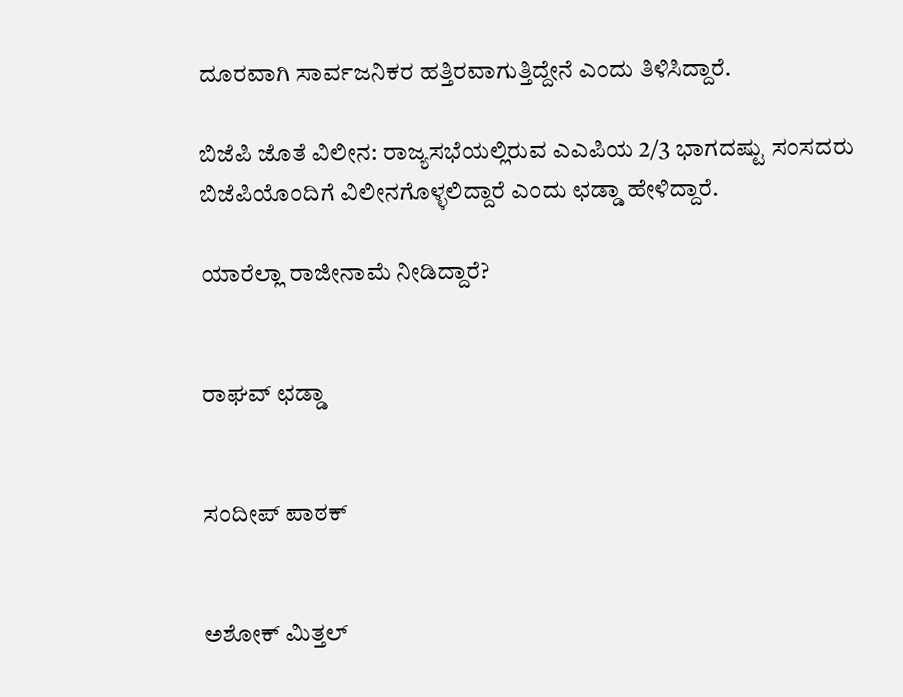ದೂರವಾಗಿ ಸಾರ್ವಜನಿಕರ ಹತ್ತಿರವಾಗುತ್ತಿದ್ದೇನೆ ಎಂದು ತಿಳಿಸಿದ್ದಾರೆ.

ಬಿಜೆಪಿ ಜೊತೆ ವಿಲೀನ: ರಾಜ್ಯಸಭೆಯಲ್ಲಿರುವ ಎಎಪಿಯ 2/3 ಭಾಗದಷ್ಟು ಸಂಸದರು ಬಿಜೆಪಿಯೊಂದಿಗೆ ವಿಲೀನಗೊಳ್ಳಲಿದ್ದಾರೆ ಎಂದು ಛಡ್ಡಾ ಹೇಳಿದ್ದಾರೆ.

ಯಾರೆಲ್ಲಾ ರಾಜೀನಾಮೆ ನೀಡಿದ್ದಾರೆ?


ರಾಘವ್ ಛಡ್ಡಾ


ಸಂದೀಪ್ ಪಾಠಕ್


ಅಶೋಕ್ ಮಿತ್ತಲ್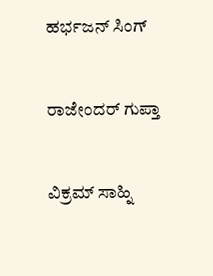ಹರ್ಭಜನ್ ಸಿಂಗ್


ರಾಜೇಂದರ್ ಗುಪ್ತಾ


ವಿಕ್ರಮ್ ಸಾಹ್ನಿ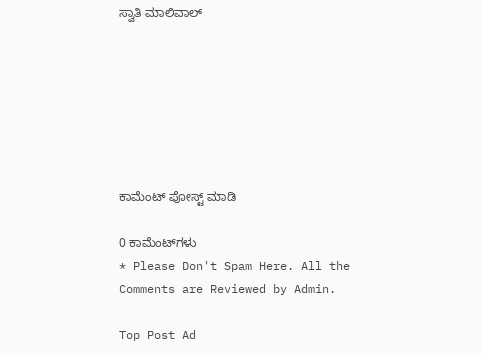ಸ್ವಾತಿ ಮಾಲಿವಾಲ್







ಕಾಮೆಂಟ್‌‌ ಪೋಸ್ಟ್‌ ಮಾಡಿ

0 ಕಾಮೆಂಟ್‌ಗಳು
* Please Don't Spam Here. All the Comments are Reviewed by Admin.

Top Post Ad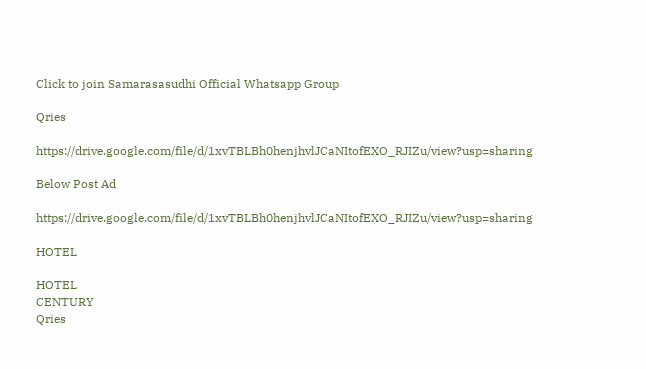Click to join Samarasasudhi Official Whatsapp Group

Qries

https://drive.google.com/file/d/1xvTBLBh0henjhvlJCaNItofEXO_RJIZu/view?usp=sharing

Below Post Ad

https://drive.google.com/file/d/1xvTBLBh0henjhvlJCaNItofEXO_RJIZu/view?usp=sharing

HOTEL

HOTEL
CENTURY
Qries